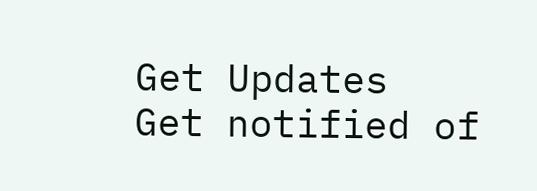Get Updates
Get notified of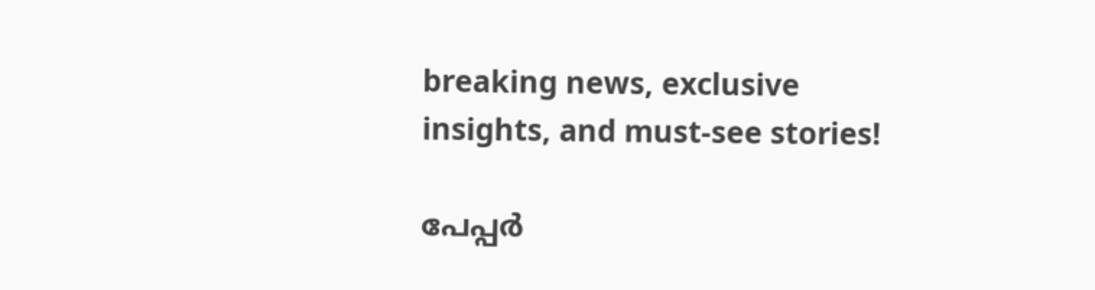breaking news, exclusive insights, and must-see stories!

പേപ്പർ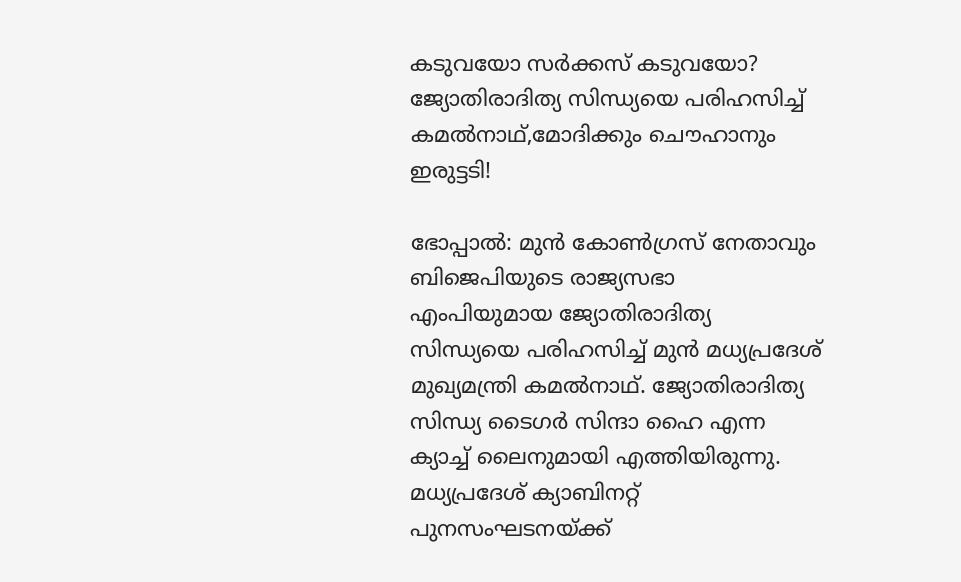കടുവയോ സർക്കസ് കടുവയോ? ജ്യോതിരാദിത്യ സിന്ധ്യയെ പരിഹസിച്ച് കമൽനാഥ്,മോദിക്കും ചൌഹാനും ഇരുട്ടടി!

ഭോപ്പാൽ: മുൻ കോൺഗ്രസ് നേതാവും ബിജെപിയുടെ രാജ്യസഭാ എംപിയുമായ ജ്യോതിരാദിത്യ സിന്ധ്യയെ പരിഹസിച്ച് മുൻ മധ്യപ്രദേശ് മുഖ്യമന്ത്രി കമൽനാഥ്. ജ്യോതിരാദിത്യ സിന്ധ്യ ടൈഗർ സിന്ദാ ഹൈ എന്ന ക്യാച്ച് ലൈനുമായി എത്തിയിരുന്നു. മധ്യപ്രദേശ് ക്യാബിനറ്റ് പുനസംഘടനയ്ക്ക്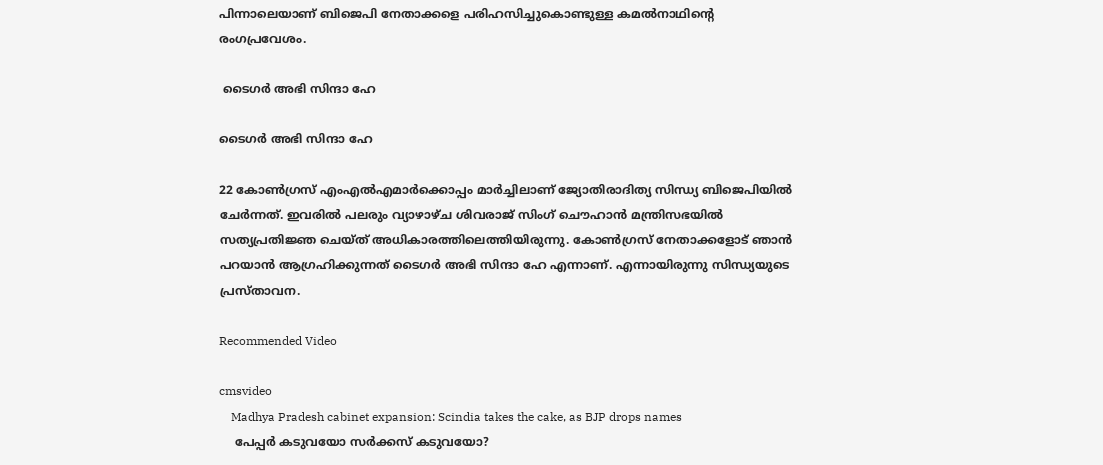പിന്നാലെയാണ് ബിജെപി നേതാക്കളെ പരിഹസിച്ചുകൊണ്ടുള്ള കമൽനാഥിന്റെ രംഗപ്രവേശം.

 ടൈഗർ അഭി സിന്ദാ ഹേ

ടൈഗർ അഭി സിന്ദാ ഹേ

22 കോൺഗ്രസ് എംഎൽഎമാർക്കൊപ്പം മാർച്ചിലാണ് ജ്യോതിരാദിത്യ സിന്ധ്യ ബിജെപിയിൽ ചേർന്നത്. ഇവരിൽ പലരും വ്യാഴാഴ്ച ശിവരാജ് സിംഗ് ചൌഹാൻ മന്ത്രിസഭയിൽ സത്യപ്രതിജ്ഞ ചെയ്ത് അധികാരത്തിലെത്തിയിരുന്നു. കോൺഗ്രസ് നേതാക്കളോട് ഞാൻ പറയാൻ ആഗ്രഹിക്കുന്നത് ടൈഗർ അഭി സിന്ദാ ഹേ എന്നാണ്. എന്നായിരുന്നു സിന്ധ്യയുടെ പ്രസ്താവന.

Recommended Video

cmsvideo
    Madhya Pradesh cabinet expansion: Scindia takes the cake, as BJP drops names
    പേപ്പർ കടുവയോ സർക്കസ് കടുവയോ?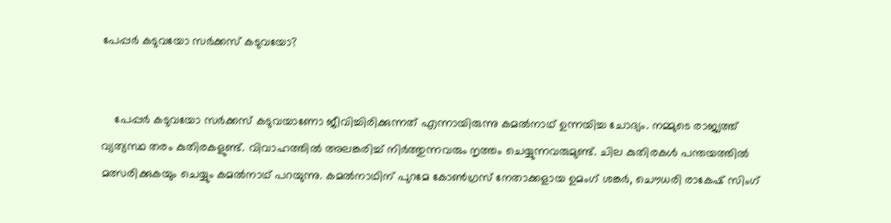പേപ്പർ കടുവയോ സർക്കസ് കടുവയോ?


    പേപ്പർ കടുവയോ സർക്കസ് കടുവയാണോ ജീവിച്ചിരിക്കുന്നത് എന്നായിരുന്നു കമൽനാഥ് ഉന്നയിച്ച ചോദ്യം. നമ്മുടെ രാജ്യത്ത് വ്യത്യസ്ഥ തരം കുതിരകളുണ്ട്. വിവാഹത്തിൽ അലങ്കരിച്ച് നിർത്തുന്നവരും നൃത്തം ചെയ്യുന്നവരുമുണ്ട്. ചില കുതിരകൾ പന്തയത്തിൽ മത്സരിക്കുകയും ചെയ്യും കമൽനാഥ് പറയുന്നു. കമൽനാഥിന് പുറമേ കോൺഗ്രസ് നേതാക്കളായ ഉമംഗ് ശങ്കർ, ചൌധരി രാകേഷ് സിംഗ്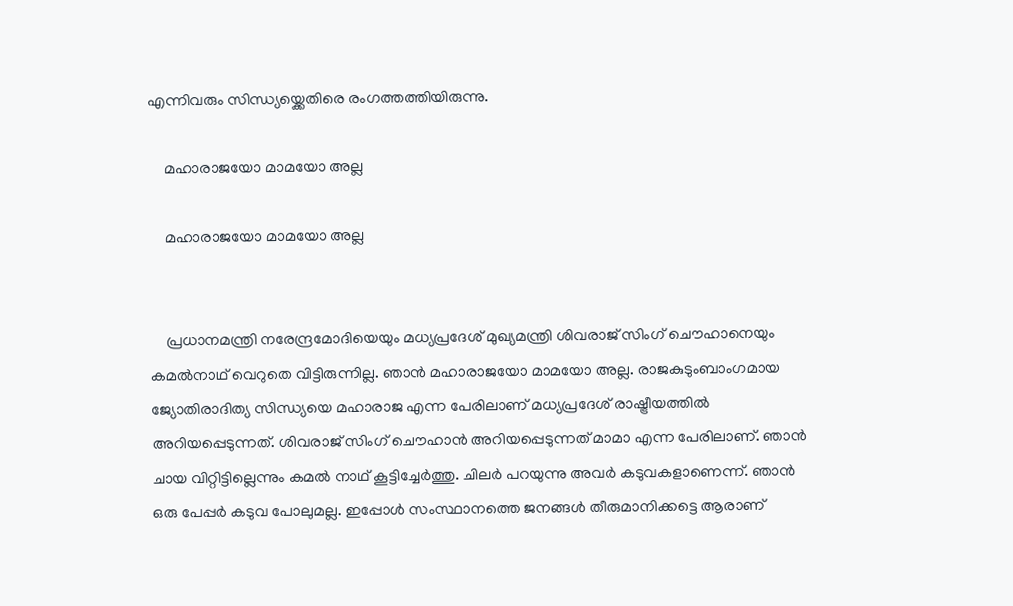എന്നിവരും സിന്ധ്യയ്ക്കെതിരെ രംഗത്തത്തിയിരുന്നു.

    മഹാരാജയോ മാമയോ അല്ല

    മഹാരാജയോ മാമയോ അല്ല


    പ്രധാനമന്ത്രി നരേന്ദ്രമോദിയെയും മധ്യപ്രദേശ് മുഖ്യമന്ത്രി ശിവരാജ് സിംഗ് ചൌഹാനെയും കമൽനാഥ് വെറുതെ വിട്ടിരുന്നില്ല. ഞാൻ മഹാരാജയോ മാമയോ അല്ല. രാജകുടുംബാംഗമായ ജ്യോതിരാദിത്യ സിന്ധ്യയെ മഹാരാജ എന്ന പേരിലാണ് മധ്യപ്രദേശ് രാഷ്ട്രീയത്തിൽ അറിയപ്പെടുന്നത്. ശിവരാജ് സിംഗ് ചൌഹാൻ അറിയപ്പെടുന്നത് മാമാ എന്ന പേരിലാണ്. ഞാൻ ചായ വിറ്റിട്ടില്ലെന്നും കമൽ നാഥ് കൂട്ടിച്ചേർത്തു. ചിലർ പറയുന്നു അവർ കടുവകളാണെന്ന്. ഞാൻ ഒരു പേപ്പർ കടുവ പോലുമല്ല. ഇപ്പോൾ സംസ്ഥാനത്തെ ജനങ്ങൾ തീരുമാനിക്കട്ടെ ആരാണ്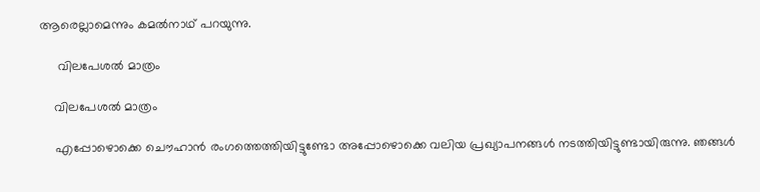ആരെല്ലാമെന്നും കമൽനാഥ് പറയുന്നു.

     വിലപേശൽ മാത്രം

    വിലപേശൽ മാത്രം

    എപ്പോഴൊക്കെ ചൌഹാൻ രംഗത്തെത്തിയിട്ടുണ്ടോ അപ്പോഴൊക്കെ വലിയ പ്രഖ്യാപനങ്ങൾ നടത്തിയിട്ടുണ്ടായിരുന്നു. ഞങ്ങൾ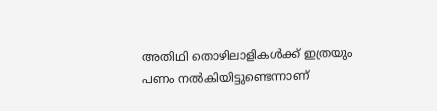അതിഥി തൊഴിലാളികൾക്ക് ഇത്രയും പണം നൽകിയിട്ടുണ്ടെന്നാണ്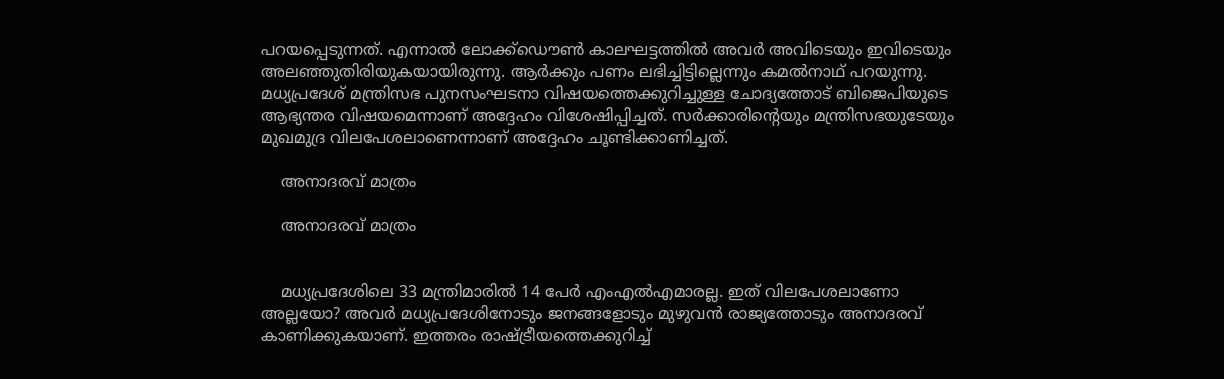പറയപ്പെടുന്നത്. എന്നാൽ ലോക്ക്ഡൌൺ കാലഘട്ടത്തിൽ അവർ അവിടെയും ഇവിടെയും അലഞ്ഞുതിരിയുകയായിരുന്നു. ആർക്കും പണം ലഭിച്ചിട്ടില്ലെന്നും കമൽനാഥ് പറയുന്നു. മധ്യപ്രദേശ് മന്ത്രിസഭ പുനസംഘടനാ വിഷയത്തെക്കുറിച്ചുള്ള ചോദ്യത്തോട് ബിജെപിയുടെ ആഭ്യന്തര വിഷയമെന്നാണ് അദ്ദേഹം വിശേഷിപ്പിച്ചത്. സർക്കാരിന്റെയും മന്ത്രിസഭയുടേയും മുഖമുദ്ര വിലപേശലാണെന്നാണ് അദ്ദേഹം ചൂണ്ടിക്കാണിച്ചത്.

    അനാദരവ് മാത്രം

    അനാദരവ് മാത്രം


    മധ്യപ്രദേശിലെ 33 മന്ത്രിമാരിൽ 14 പേർ എംഎൽഎമാരല്ല. ഇത് വിലപേശലാണോ അല്ലയോ? അവർ മധ്യപ്രദേശിനോടും ജനങ്ങളോടും മുഴുവൻ രാജ്യത്തോടും അനാദരവ് കാണിക്കുകയാണ്. ഇത്തരം രാഷ്ട്രീയത്തെക്കുറിച്ച്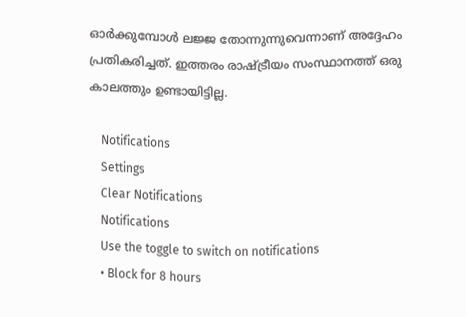ഓർക്കുമ്പോൾ ലജ്ജ തോന്നുന്നുവെന്നാണ് അദ്ദേഹം പ്രതികരിച്ചത്. ഇത്തരം രാഷ്ട്രീയം സംസ്ഥാനത്ത് ഒരു കാലത്തും ഉണ്ടായിട്ടില്ല.

    Notifications
    Settings
    Clear Notifications
    Notifications
    Use the toggle to switch on notifications
    • Block for 8 hours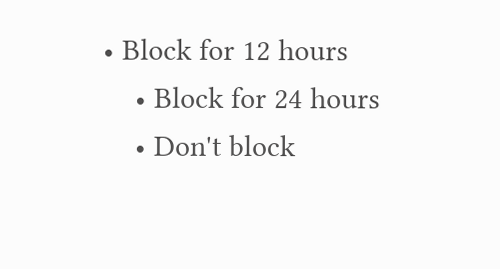• Block for 12 hours
    • Block for 24 hours
    • Don't block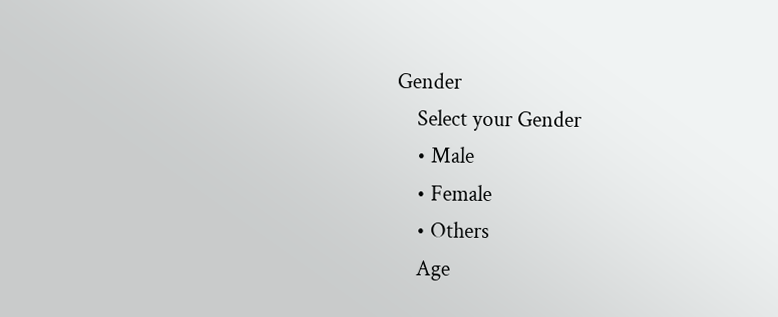Gender
    Select your Gender
    • Male
    • Female
    • Others
    Age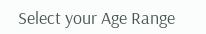Select your Age Range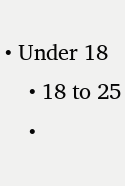• Under 18
    • 18 to 25
    •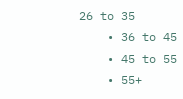26 to 35
    • 36 to 45
    • 45 to 55
    • 55+